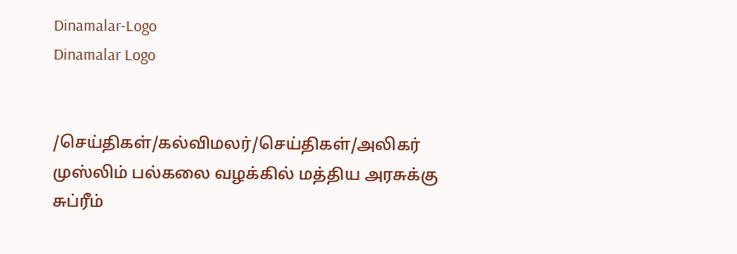Dinamalar-Logo
Dinamalar Logo


/செய்திகள்/கல்விமலர்/செய்திகள்/அலிகர் முஸ்லிம் பல்கலை வழக்கில் மத்திய அரசுக்கு சுப்ரீம்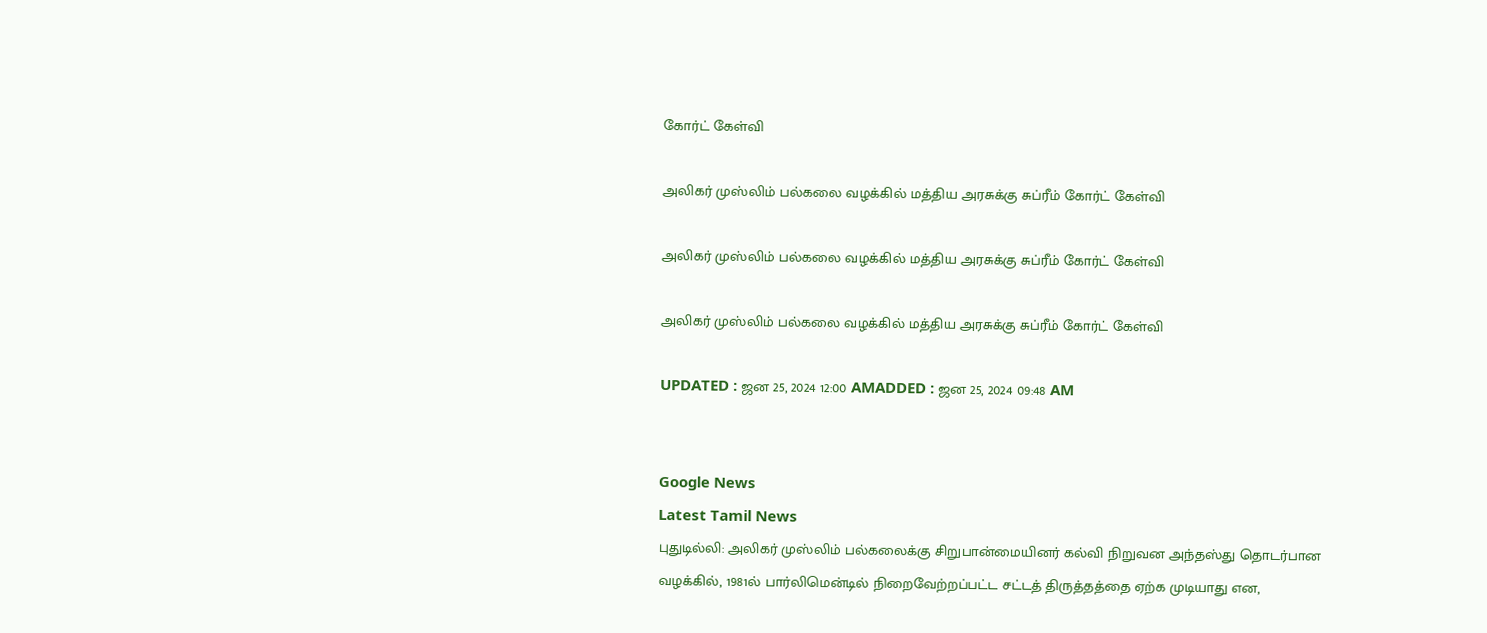கோர்ட் கேள்வி

அலிகர் முஸ்லிம் பல்கலை வழக்கில் மத்திய அரசுக்கு சுப்ரீம் கோர்ட் கேள்வி

அலிகர் முஸ்லிம் பல்கலை வழக்கில் மத்திய அரசுக்கு சுப்ரீம் கோர்ட் கேள்வி

அலிகர் முஸ்லிம் பல்கலை வழக்கில் மத்திய அரசுக்கு சுப்ரீம் கோர்ட் கேள்வி

UPDATED : ஜன 25, 2024 12:00 AMADDED : ஜன 25, 2024 09:48 AM


Google News
Latest Tamil News
புதுடில்லி: அலிகர் முஸ்லிம் பல்கலைக்கு சிறுபான்மையினர் கல்வி நிறுவன அந்தஸ்து தொடர்பான வழக்கில், 1981ல் பார்லிமென்டில் நிறைவேற்றப்பட்ட சட்டத் திருத்தத்தை ஏற்க முடியாது என,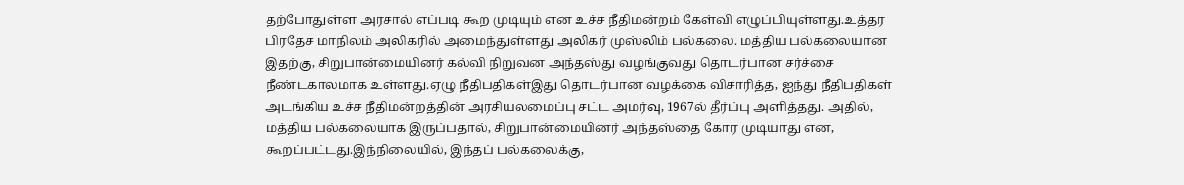தற்போதுள்ள அரசால் எப்படி கூற முடியும் என உச்ச நீதிமன்றம் கேள்வி எழுப்பியுள்ளது.உத்தர பிரதேச மாநிலம் அலிகரில் அமைந்துள்ளது அலிகர் முஸ்லிம் பல்கலை. மத்திய பல்கலையான இதற்கு, சிறுபான்மையினர் கல்வி நிறுவன அந்தஸ்து வழங்குவது தொடர்பான சர்ச்சை நீண்டகாலமாக உள்ளது.ஏழு நீதிபதிகள்இது தொடர்பான வழக்கை விசாரித்த, ஐந்து நீதிபதிகள் அடங்கிய உச்ச நீதிமன்றத்தின் அரசியலமைப்பு சட்ட அமர்வு, 1967ல் தீர்ப்பு அளித்தது. அதில், மத்திய பல்கலையாக இருப்பதால், சிறுபான்மையினர் அந்தஸ்தை கோர முடியாது என, கூறப்பட்டது.இந்நிலையில், இந்தப் பல்கலைக்கு,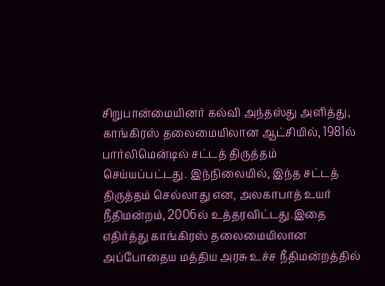சிறுபான்மையினர் கல்வி அந்தஸ்து அளித்து, காங்கிரஸ் தலைமையிலான ஆட்சியில், 1981ல் பார்லிமென்டில் சட்டத் திருத்தம் செய்யப்பட்டது. இந்நிலையில், இந்த சட்டத் திருத்தம் செல்லாது என, அலகாபாத் உயர் நீதிமன்றம், 2006ல் உத்தரவிட்டது.இதை எதிர்த்து காங்கிரஸ் தலைமையிலான அப்போதைய மத்திய அரசு உச்ச நீதிமன்றத்தில்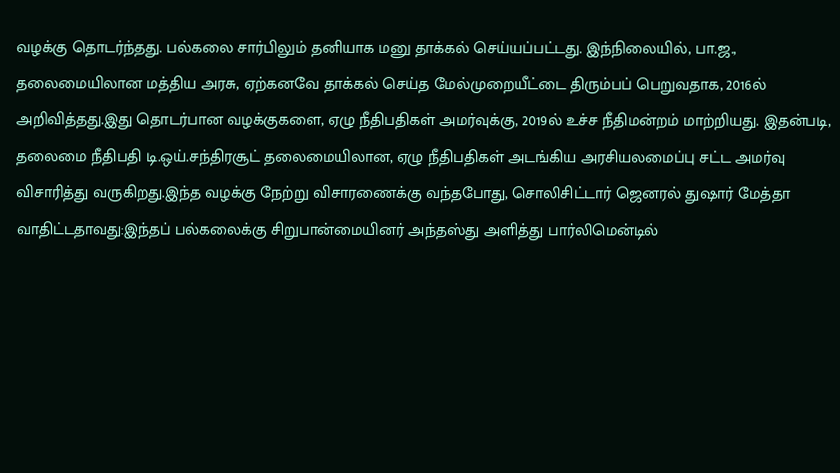வழக்கு தொடர்ந்தது. பல்கலை சார்பிலும் தனியாக மனு தாக்கல் செய்யப்பட்டது. இந்நிலையில், பா.ஜ., தலைமையிலான மத்திய அரசு, ஏற்கனவே தாக்கல் செய்த மேல்முறையீட்டை திரும்பப் பெறுவதாக, 2016ல் அறிவித்தது.இது தொடர்பான வழக்குகளை, ஏழு நீதிபதிகள் அமர்வுக்கு, 2019ல் உச்ச நீதிமன்றம் மாற்றியது. இதன்படி, தலைமை நீதிபதி டி.ஒய்.சந்திரசூட் தலைமையிலான, ஏழு நீதிபதிகள் அடங்கிய அரசியலமைப்பு சட்ட அமர்வு விசாரித்து வருகிறது.இந்த வழக்கு நேற்று விசாரணைக்கு வந்தபோது, சொலிசிட்டார் ஜெனரல் துஷார் மேத்தா வாதிட்டதாவது:இந்தப் பல்கலைக்கு சிறுபான்மையினர் அந்தஸ்து அளித்து பார்லிமென்டில்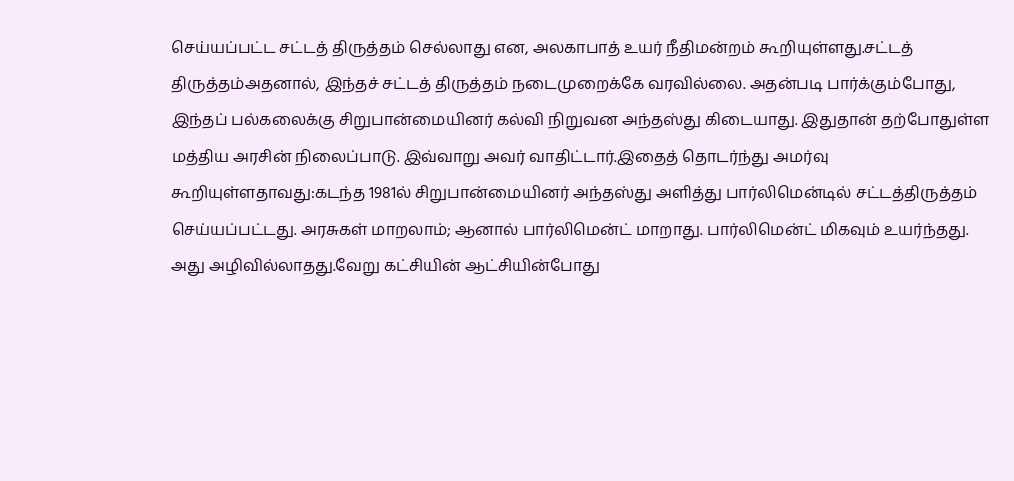செய்யப்பட்ட சட்டத் திருத்தம் செல்லாது என, அலகாபாத் உயர் நீதிமன்றம் கூறியுள்ளது.சட்டத் திருத்தம்அதனால், இந்தச் சட்டத் திருத்தம் நடைமுறைக்கே வரவில்லை. அதன்படி பார்க்கும்போது, இந்தப் பல்கலைக்கு சிறுபான்மையினர் கல்வி நிறுவன அந்தஸ்து கிடையாது. இதுதான் தற்போதுள்ள மத்திய அரசின் நிலைப்பாடு. இவ்வாறு அவர் வாதிட்டார்.இதைத் தொடர்ந்து அமர்வு கூறியுள்ளதாவது:கடந்த 1981ல் சிறுபான்மையினர் அந்தஸ்து அளித்து பார்லிமென்டில் சட்டத்திருத்தம் செய்யப்பட்டது. அரசுகள் மாறலாம்; ஆனால் பார்லிமென்ட் மாறாது. பார்லிமென்ட் மிகவும் உயர்ந்தது. அது அழிவில்லாதது.வேறு கட்சியின் ஆட்சியின்போது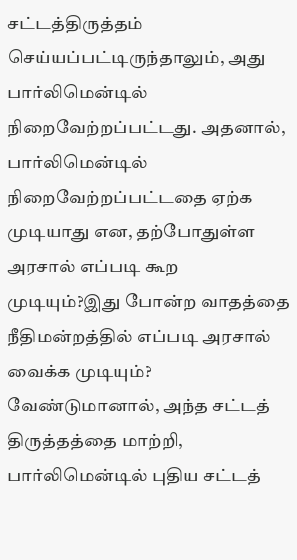சட்டத்திருத்தம் செய்யப்பட்டிருந்தாலும், அது பார்லிமென்டில் நிறைவேற்றப்பட்டது. அதனால், பார்லிமென்டில் நிறைவேற்றப்பட்டதை ஏற்க முடியாது என, தற்போதுள்ள அரசால் எப்படி கூற முடியும்?இது போன்ற வாதத்தை நீதிமன்றத்தில் எப்படி அரசால் வைக்க முடியும்? வேண்டுமானால், அந்த சட்டத் திருத்தத்தை மாற்றி, பார்லிமென்டில் புதிய சட்டத்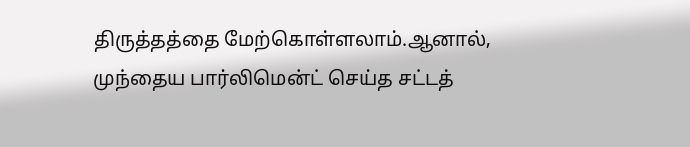திருத்தத்தை மேற்கொள்ளலாம்.ஆனால், முந்தைய பார்லிமென்ட் செய்த சட்டத்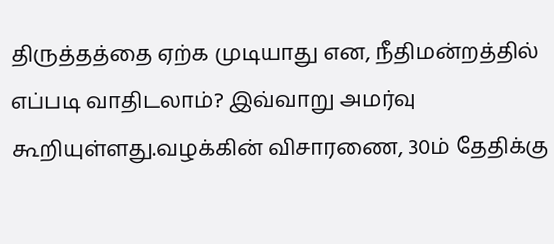திருத்தத்தை ஏற்க முடியாது என, நீதிமன்றத்தில் எப்படி வாதிடலாம்? இவ்வாறு அமர்வு கூறியுள்ளது.வழக்கின் விசாரணை, 30ம் தேதிக்கு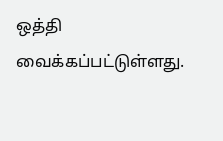ஒத்தி வைக்கப்பட்டுள்ளது.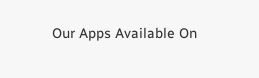Our Apps Available On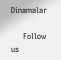Dinamalar

      Follow us